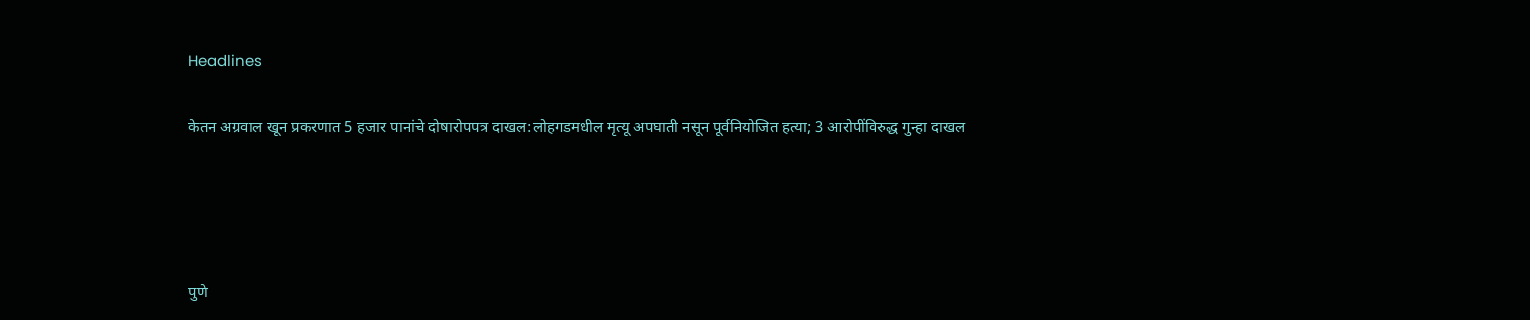Headlines

केतन अग्रवाल खून प्रकरणात 5 हजार पानांचे दोषारोपपत्र दाखल:लोहगडमधील मृत्यू अपघाती नसून पूर्वनियोजित हत्या; 3 आरोपींविरुद्ध गुन्हा दाखल




पुणे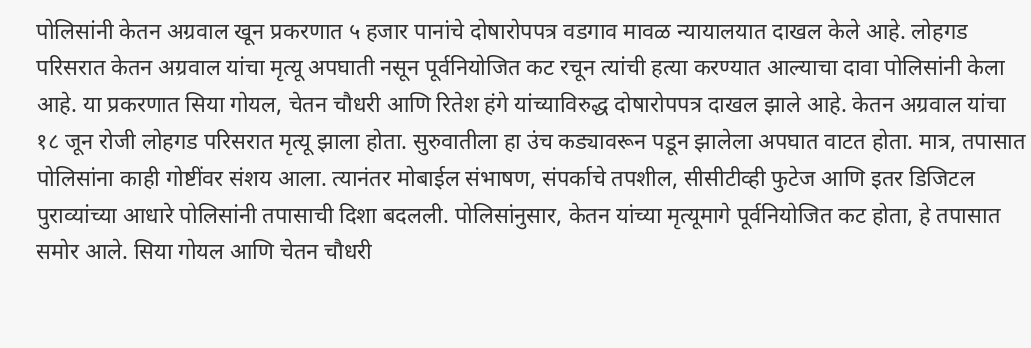पोलिसांनी केतन अग्रवाल खून प्रकरणात ५ हजार पानांचे दोषारोपपत्र वडगाव मावळ न्यायालयात दाखल केले आहे. लोहगड परिसरात केतन अग्रवाल यांचा मृत्यू अपघाती नसून पूर्वनियोजित कट रचून त्यांची हत्या करण्यात आल्याचा दावा पोलिसांनी केला आहे. या प्रकरणात सिया गोयल, चेतन चौधरी आणि रितेश हंगे यांच्याविरुद्ध दोषारोपपत्र दाखल झाले आहे. केतन अग्रवाल यांचा १८ जून रोजी लोहगड परिसरात मृत्यू झाला होता. सुरुवातीला हा उंच कड्यावरून पडून झालेला अपघात वाटत होता. मात्र, तपासात पोलिसांना काही गोष्टींवर संशय आला. त्यानंतर मोबाईल संभाषण, संपर्काचे तपशील, सीसीटीव्ही फुटेज आणि इतर डिजिटल पुराव्यांच्या आधारे पोलिसांनी तपासाची दिशा बदलली. पोलिसांनुसार, केतन यांच्या मृत्यूमागे पूर्वनियोजित कट होता, हे तपासात समोर आले. सिया गोयल आणि चेतन चौधरी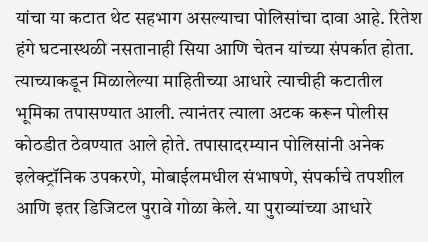यांचा या कटात थेट सहभाग असल्याचा पोलिसांचा दावा आहे. रितेश हंगे घटनास्थळी नसतानाही सिया आणि चेतन यांच्या संपर्कात होता. त्याच्याकडून मिळालेल्या माहितीच्या आधारे त्याचीही कटातील भूमिका तपासण्यात आली. त्यानंतर त्याला अटक करून पोलीस कोठडीत ठेवण्यात आले होते. तपासादरम्यान पोलिसांनी अनेक इलेक्ट्रॉनिक उपकरणे, मोबाईलमधील संभाषणे, संपर्काचे तपशील आणि इतर डिजिटल पुरावे गोळा केले. या पुराव्यांच्या आधारे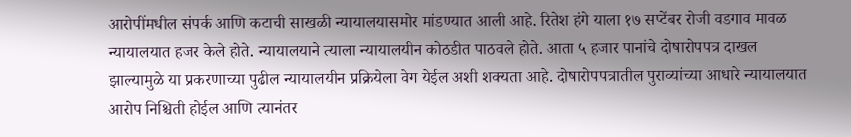आरोपींमधील संपर्क आणि कटाची साखळी न्यायालयासमोर मांडण्यात आली आहे. रितेश हंगे याला १७ सप्टेंबर रोजी वडगाव मावळ न्यायालयात हजर केले होते. न्यायालयाने त्याला न्यायालयीन कोठडीत पाठवले होते. आता ५ हजार पानांचे दोषारोपपत्र दाखल झाल्यामुळे या प्रकरणाच्या पुढील न्यायालयीन प्रक्रियेला वेग येईल अशी शक्यता आहे. दोषारोपपत्रातील पुराव्यांच्या आधारे न्यायालयात आरोप निश्चिती होईल आणि त्यानंतर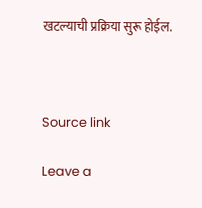खटल्याची प्रक्रिया सुरू होईल.



Source link

Leave a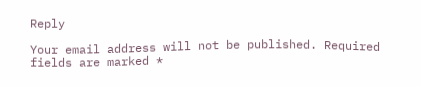Reply

Your email address will not be published. Required fields are marked *